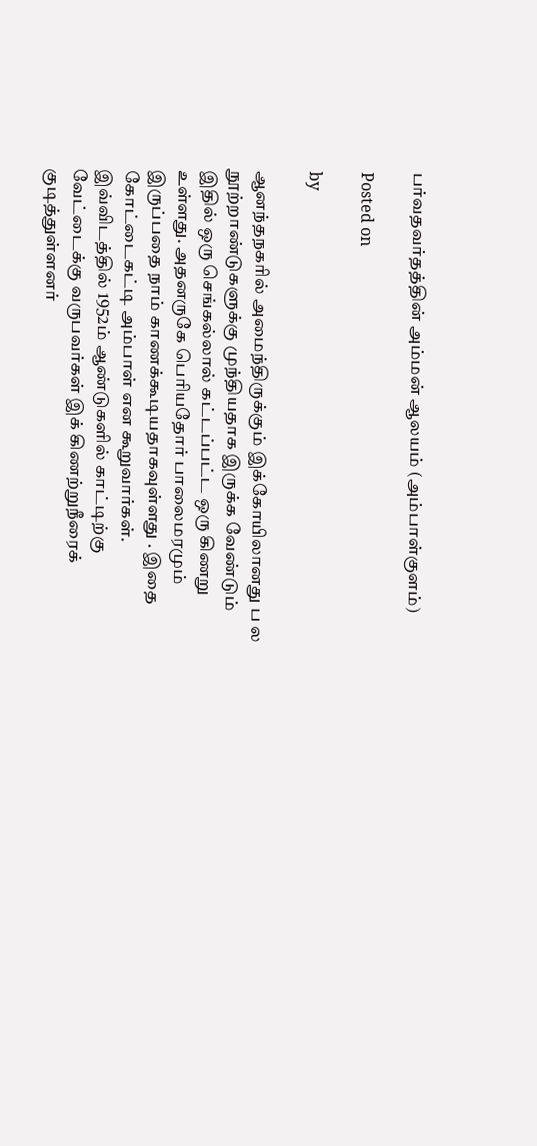பர்வதவர்தத்தின் அம்மன் ஆலயம் (அம்பாள்குளம்)

Posted on

by

ஆனந்தநகரில் அமைந்திருக்கும் இக்கோயிலானது ப ல நூற்றாண்டுகளுக்கு முந்தியதாக இருக்க வேண்டும் இதில் ஒரு செங்கல்லால் கட்டப்பட்ட ஒரு கிணறு உள்ளது. அதனருகே பெரியதோர் பாலைமரமும் இருப்பதை நாம் காணக்கூடியதாகவுள்ளது . இதை கோட்டைகட்டி அம்பாள் என கூறுவார்கள்.
இவ்விடத்தில் 1952ம் ஆண்டுகளில் காட்டிற்கு வேட்டைக்கு வருபவர்கள் இக் கிணற்றுநீரைக் குடித்துள்ளனர்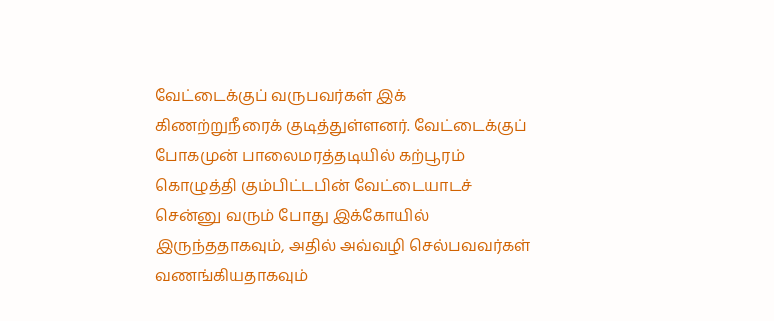வேட்டைக்குப் வருபவர்கள் இக் கிணற்றுநீரைக் குடித்துள்ளனர். வேட்டைக்குப் போகமுன் பாலைமரத்தடியில் கற்பூரம் கொழுத்தி கும்பிட்டபின் வேட்டையாடச் சென்னு வரும் போது இக்கோயில் இருந்ததாகவும், அதில் அவ்வழி செல்பவவர்கள் வணங்கியதாகவும்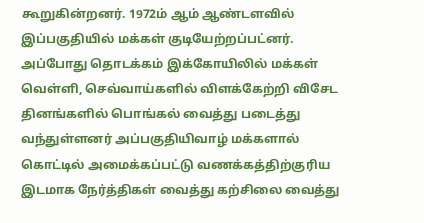கூறுகின்றனர். 1972ம் ஆம் ஆண்டளவில் இப்பகுதியில் மக்கள் குடியேற்றப்பட்னர். அப்போது தொடக்கம் இக்கோயிலில் மக்கள் வெள்ளி, செவ்வாய்களில் விளக்கேற்றி விசேட தினங்களில் பொங்கல் வைத்து படைத்து வந்துள்ளனர் அப்பகுதியிவாழ் மக்களால் கொட்டில் அமைக்கப்பட்டு வணக்கத்திற்குரிய இடமாக நேர்த்திகள் வைத்து கற்சிலை வைத்து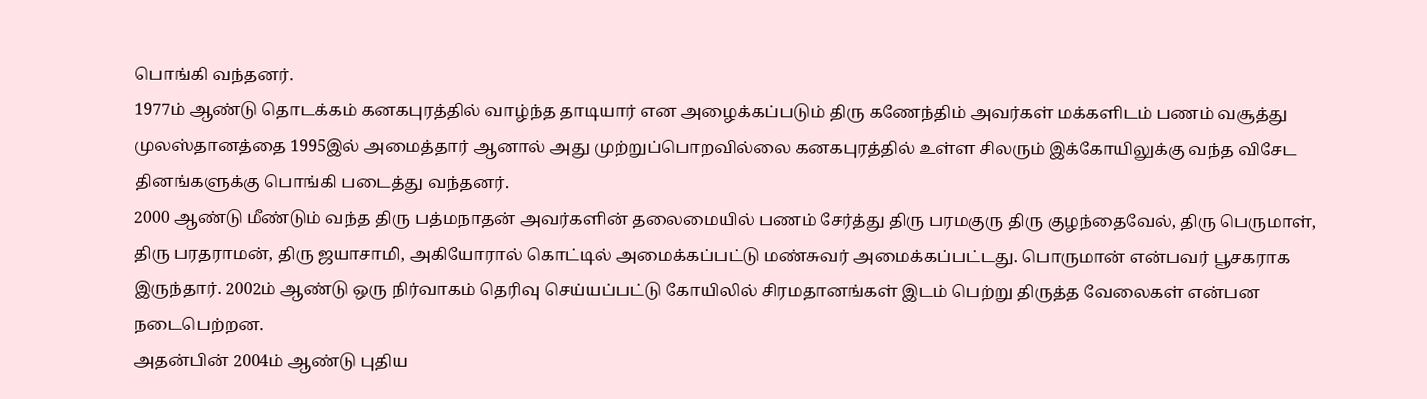பொங்கி வந்தனர்.
1977ம் ஆண்டு தொடக்கம் கனகபுரத்தில் வாழ்ந்த தாடியார் என அழைக்கப்படும் திரு கணேந்திம் அவர்கள் மக்களிடம் பணம் வசூத்து முலஸ்தானத்தை 1995இல் அமைத்தார் ஆனால் அது முற்றுப்பொறவில்லை கனகபுரத்தில் உள்ள சிலரும் இக்கோயிலுக்கு வந்த விசேட தினங்களுக்கு பொங்கி படைத்து வந்தனர்.
2000 ஆண்டு மீண்டும் வந்த திரு பத்மநாதன் அவர்களின் தலைமையில் பணம் சேர்த்து திரு பரமகுரு திரு குழந்தைவேல், திரு பெருமாள், திரு பரதராமன், திரு ஜயாசாமி, அகியோரால் கொட்டில் அமைக்கப்பட்டு மண்சுவர் அமைக்கப்பட்டது. பொருமான் என்பவர் பூசகராக இருந்தார். 2002ம் ஆண்டு ஒரு நிர்வாகம் தெரிவு செய்யப்பட்டு கோயிலில் சிரமதானங்கள் இடம் பெற்று திருத்த வேலைகள் என்பன நடைபெற்றன.
அதன்பின் 2004ம் ஆண்டு புதிய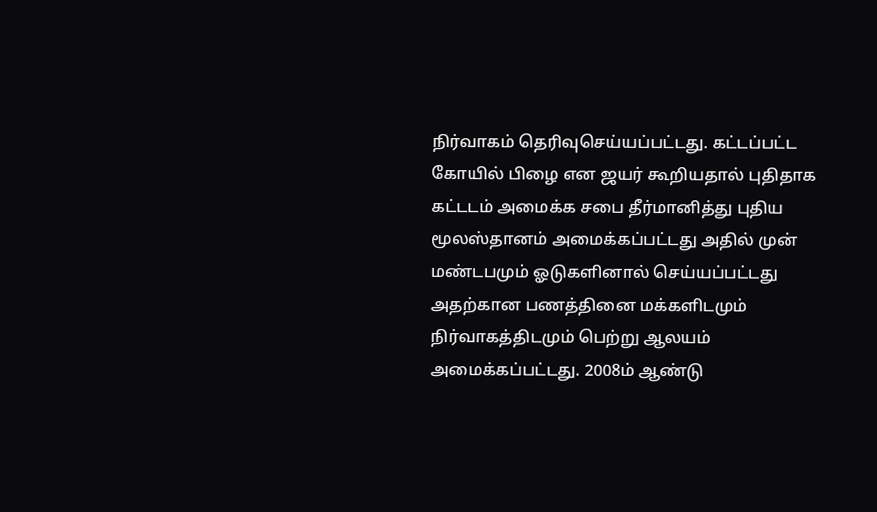நிர்வாகம் தெரிவுசெய்யப்பட்டது. கட்டப்பட்ட கோயில் பிழை என ஜயர் கூறியதால் புதிதாக கட்டடம் அமைக்க சபை தீர்மானித்து புதிய மூலஸ்தானம் அமைக்கப்பட்டது அதில் முன் மண்டபமும் ஓடுகளினால் செய்யப்பட்டது அதற்கான பணத்தினை மக்களிடமும் நிர்வாகத்திடமும் பெற்று ஆலயம் அமைக்கப்பட்டது. 2008ம் ஆண்டு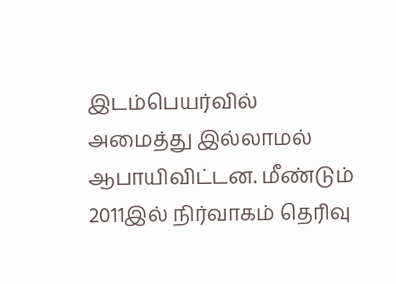இடம்பெயர்வில் அமைத்து இல்லாமல் ஆபாயிவிட்டன. மீண்டும் 2011இல் நிர்வாகம் தெரிவு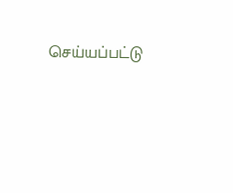செய்யப்பட்டு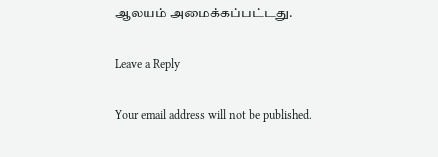ஆலயம் அமைக்கப்பட்டது.

Leave a Reply

Your email address will not be published.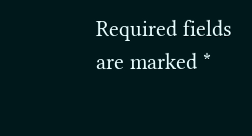Required fields are marked *